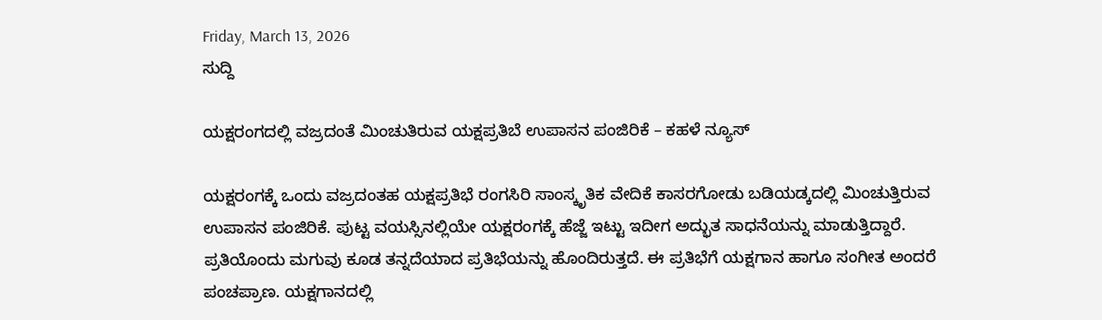Friday, March 13, 2026
ಸುದ್ದಿ

ಯಕ್ಷರಂಗದಲ್ಲಿ ವಜ್ರದಂತೆ ಮಿಂಚುತಿರುವ ಯಕ್ಷಪ್ರತಿಬೆ ಉಪಾಸನ ಪಂಜಿರಿಕೆ – ಕಹಳೆ ನ್ಯೂಸ್

ಯಕ್ಷರಂಗಕ್ಕೆ ಒಂದು ವಜ್ರದಂತಹ ಯಕ್ಷಪ್ರತಿಭೆ ರಂಗಸಿರಿ ಸಾಂಸ್ಕೃತಿಕ ವೇದಿಕೆ ಕಾಸರಗೋಡು ಬಡಿಯಡ್ಕದಲ್ಲಿ ಮಿಂಚುತ್ತಿರುವ ಉಪಾಸನ ಪಂಜಿರಿಕೆ. ಪುಟ್ಟ ವಯಸ್ಸಿನಲ್ಲಿಯೇ ಯಕ್ಷರಂಗಕ್ಕೆ ಹೆಜ್ಜೆ ಇಟ್ಟು ಇದೀಗ ಅದ್ಭುತ ಸಾಧನೆಯನ್ನು ಮಾಡುತ್ತಿದ್ದಾರೆ. ಪ್ರತಿಯೊಂದು ಮಗುವು ಕೂಡ ತನ್ನದೆಯಾದ ಪ್ರತಿಭೆಯನ್ನು ಹೊಂದಿರುತ್ತದೆ. ಈ ಪ್ರತಿಭೆಗೆ ಯಕ್ಷಗಾನ ಹಾಗೂ ಸಂಗೀತ ಅಂದರೆ ಪಂಚಪ್ರಾಣ. ಯಕ್ಷಗಾನದಲ್ಲಿ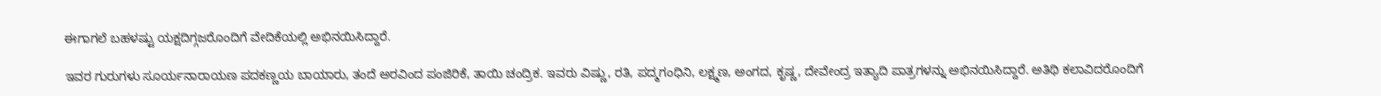ಈಗಾಗಲೆ ಬಹಳಷ್ಟು ಯಕ್ಷದಿಗ್ಗಜರೊಂದಿಗೆ ವೇದಿಕೆಯಲ್ಲಿ ಅಭಿನಯಿಸಿದ್ದಾರೆ.

ಇವರ ಗುರುಗಳು ಸೂರ್ಯನಾರಾಯಣ ಪದಕಣ್ಣಯ ಬಾಯಾರು, ತಂದೆ ಅರವಿಂದ ಪಂಜಿರಿಕೆ, ತಾಯಿ ಚಂದ್ರಿಕ. ಇವರು ವಿಷ್ಣು, ರತಿ, ಪದ್ಮಗಂಧಿನಿ, ಲಕ್ಷ್ಮಣ, ಅಂಗದ, ಕೃಷ್ಣ, ದೇವೇಂದ್ರ ಇತ್ಯಾದಿ ಪಾತ್ರಗಳನ್ನು ಅಭಿನಯಿಸಿದ್ದಾರೆ. ಅತಿಥಿ ಕಲಾವಿದರೊಂದಿಗೆ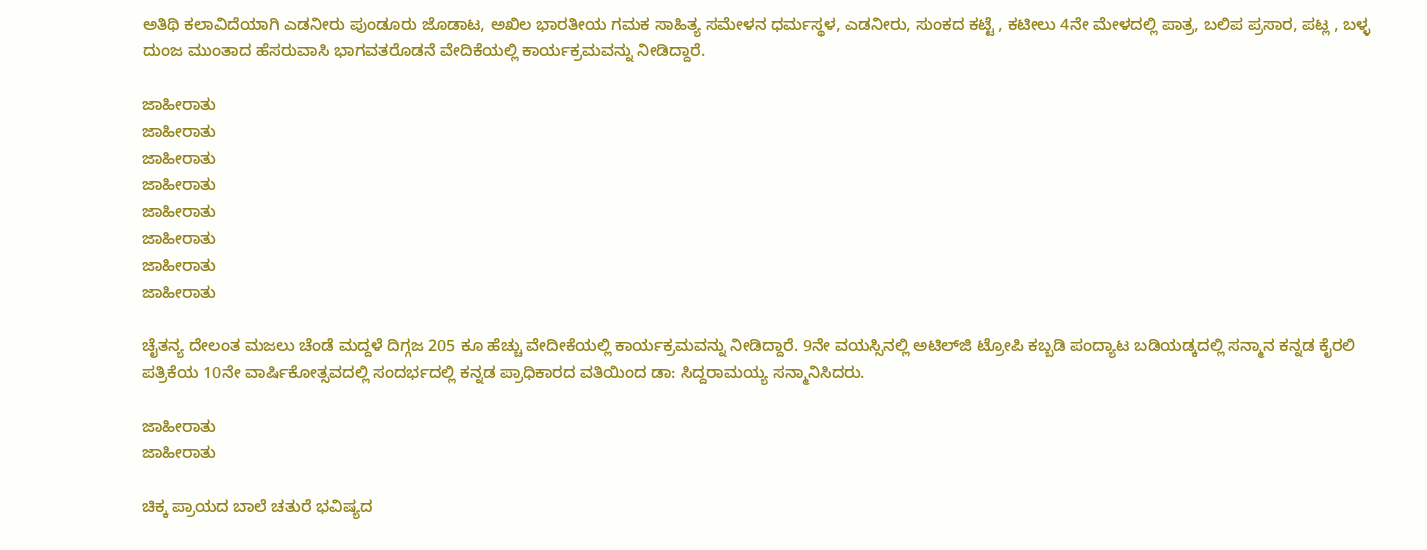ಅತಿಥಿ ಕಲಾವಿದೆಯಾಗಿ ಎಡನೀರು ಪುಂಡೂರು ಜೊಡಾಟ, ಅಖಿಲ ಭಾರತೀಯ ಗಮಕ ಸಾಹಿತ್ಯ ಸಮೇಳನ ಧರ್ಮಸ್ಥಳ, ಎಡನೀರು, ಸುಂಕದ ಕಟ್ಟೆ , ಕಟೀಲು 4ನೇ ಮೇಳದಲ್ಲಿ ಪಾತ್ರ, ಬಲಿಪ ಪ್ರಸಾರ, ಪಟ್ಲ , ಬಳ್ಳ ದುಂಜ ಮುಂತಾದ ಹೆಸರುವಾಸಿ ಭಾಗವತರೊಡನೆ ವೇದಿಕೆಯಲ್ಲಿ ಕಾರ್ಯಕ್ರಮವನ್ನು ನೀಡಿದ್ದಾರೆ.

ಜಾಹೀರಾತು
ಜಾಹೀರಾತು
ಜಾಹೀರಾತು
ಜಾಹೀರಾತು
ಜಾಹೀರಾತು
ಜಾಹೀರಾತು
ಜಾಹೀರಾತು
ಜಾಹೀರಾತು

ಚೈತನ್ಯ ದೇಲಂತ ಮಜಲು ಚೆಂಡೆ ಮದ್ದಳೆ ದಿಗ್ಗಜ 205 ಕೂ ಹೆಚ್ಚು ವೇದೀಕೆಯಲ್ಲಿ ಕಾರ್ಯಕ್ರಮವನ್ನು ನೀಡಿದ್ದಾರೆ. 9ನೇ ವಯಸ್ಸಿನಲ್ಲಿ ಅಟಿಲ್‍ಜಿ ಟ್ರೋಪಿ ಕಬ್ಬಡಿ ಪಂದ್ಯಾಟ ಬಡಿಯಡ್ಕದಲ್ಲಿ ಸನ್ಮಾನ ಕನ್ನಡ ಕೈರಲಿ ಪತ್ರಿಕೆಯ 10ನೇ ವಾರ್ಷಿಕೋತ್ಸವದಲ್ಲಿ ಸಂದರ್ಭದಲ್ಲಿ ಕನ್ನಡ ಪ್ರಾಧಿಕಾರದ ವತಿಯಿಂದ ಡಾ: ಸಿದ್ದರಾಮಯ್ಯ ಸನ್ಮಾನಿಸಿದರು.

ಜಾಹೀರಾತು
ಜಾಹೀರಾತು

ಚಿಕ್ಕ ಪ್ರಾಯದ ಬಾಲೆ ಚತುರೆ ಭವಿಷ್ಯದ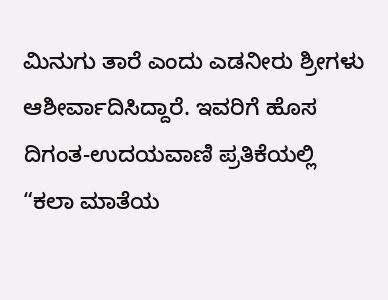ಮಿನುಗು ತಾರೆ ಎಂದು ಎಡನೀರು ಶ್ರೀಗಳು ಆಶೀರ್ವಾದಿಸಿದ್ದಾರೆ. ಇವರಿಗೆ ಹೊಸ ದಿಗಂತ-ಉದಯವಾಣಿ ಪ್ರತಿಕೆಯಲ್ಲಿ “ಕಲಾ ಮಾತೆಯ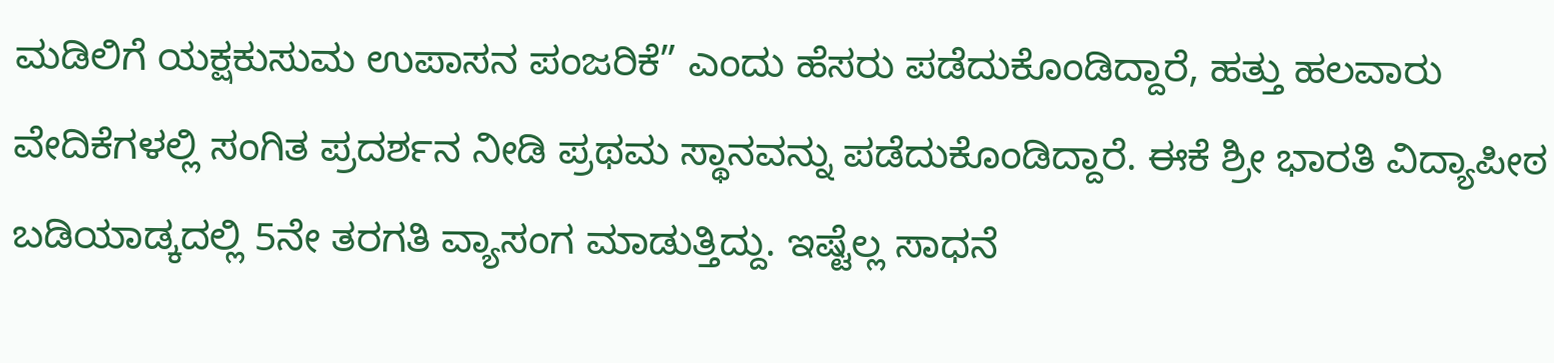ಮಡಿಲಿಗೆ ಯಕ್ಷಕುಸುಮ ಉಪಾಸನ ಪಂಜರಿಕೆ” ಎಂದು ಹೆಸರು ಪಡೆದುಕೊಂಡಿದ್ದಾರೆ, ಹತ್ತು ಹಲವಾರು ವೇದಿಕೆಗಳಲ್ಲಿ ಸಂಗಿತ ಪ್ರದರ್ಶನ ನೀಡಿ ಪ್ರಥಮ ಸ್ಥಾನವನ್ನು ಪಡೆದುಕೊಂಡಿದ್ದಾರೆ. ಈಕೆ ಶ್ರೀ ಭಾರತಿ ವಿದ್ಯಾಪೀಠ ಬಡಿಯಾಡ್ಕದಲ್ಲಿ 5ನೇ ತರಗತಿ ವ್ಯಾಸಂಗ ಮಾಡುತ್ತಿದ್ದು. ಇಷ್ಟೆಲ್ಲ ಸಾಧನೆ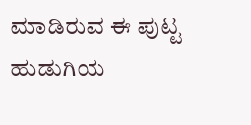ಮಾಡಿರುವ ಈ ಪುಟ್ಟ ಹುಡುಗಿಯ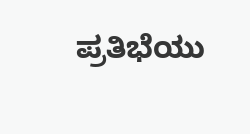ಪ್ರತಿಭೆಯು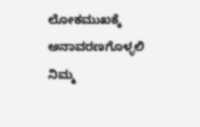ಲೋಕಮುಖಕ್ಕೆ ಅನಾವರಣಗೊಳ್ಳಲಿ ನಿಮ್ಮ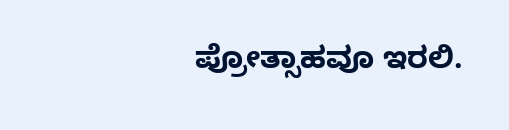ಪ್ರೋತ್ಸಾಹವೂ ಇರಲಿ.